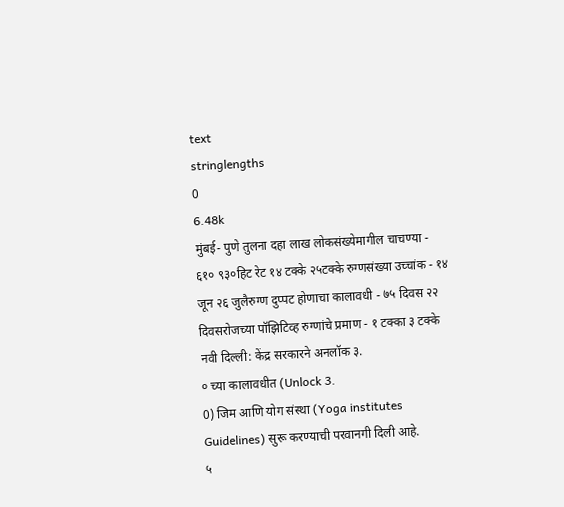text
stringlengths
0
6.48k
मुंबई- पुणे तुलना दहा लाख लोकसंख्येमागील चाचण्या - ६१० ९३०हिट रेट १४ टक्के २५टक्के रुग्णसंख्या उच्चांक - १४ जून २६ जुलैरुग्ण दुप्पट होणाचा कालावधी - ७५ दिवस २२ दिवसरोजच्या पॉझिटिव्ह रुग्णांचे प्रमाण - १ टक्का ३ टक्के
नवी दिल्ली: केंद्र सरकारने अनलॉक ३.
० च्या कालावधीत (Unlock 3.
0) जिम आणि योग संस्था (Yoga institutes Guidelines) सुरू करण्याची परवानगी दिली आहे.
५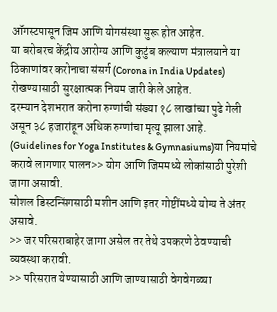ऑगस्टपासून जिम आणि योगसंस्था सुरू होत आहेत.
या बरोबरच केंद्रीय आरोग्य आणि कुटुंब कल्याण मंत्रालयाने या ठिकाणांवर करोनाचा संसर्ग (Corona in India Updates) रोखण्यासाठी सुरक्षात्मक नियम जारी केले आहेत.
दरम्यान देशभरात करोना रुग्णांची संख्या १८ लाखांच्या पुढे गेली असून ३८ हजारांहून अधिक रुग्णांचा मृत्यू झाला आहे.
(Guidelines for Yoga Institutes & Gymnasiums)या नियमांचे करावे लागणार पालन>> योग आणि जिममध्ये लोकांसाठी पुरेशी जागा असावी.
सोशल डिस्टन्सिंगसाठी मशीन आणि इतर गोष्टींमध्ये योग्य ते अंतर असावे.
>> जर परिसराबाहेर जागा असेल तर तेथे उपकरणे ठेवण्याची व्यवस्था करावी.
>> परिसरात येण्यासाठी आणि जाण्यासाठी वेगवेगळ्या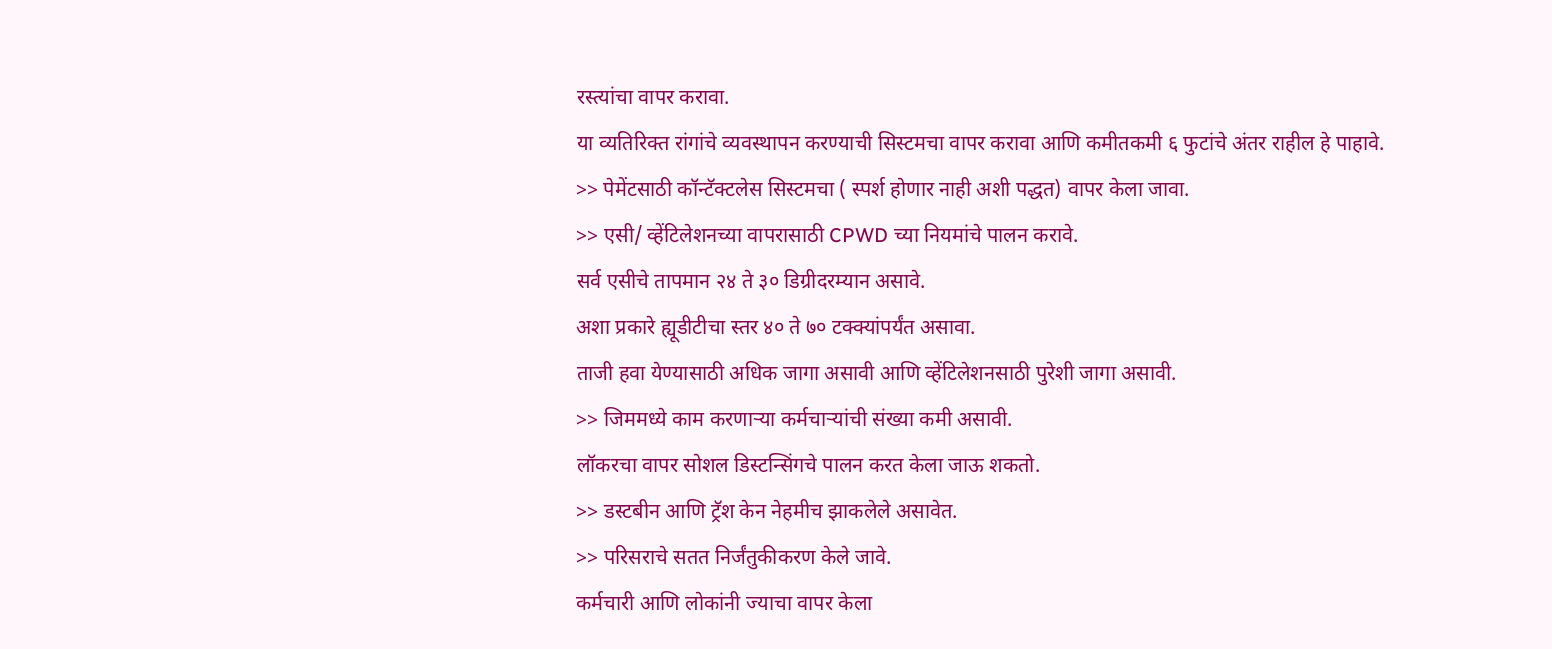रस्त्यांचा वापर करावा.
या व्यतिरिक्त रांगांचे व्यवस्थापन करण्याची सिस्टमचा वापर करावा आणि कमीतकमी ६ फुटांचे अंतर राहील हे पाहावे.
>> पेमेंटसाठी कॉन्टॅक्टलेस सिस्टमचा ( स्पर्श होणार नाही अशी पद्धत) वापर केला जावा.
>> एसी/ व्हेंटिलेशनच्या वापरासाठी CPWD च्या नियमांचे पालन करावे.
सर्व एसीचे तापमान २४ ते ३० डिग्रीदरम्यान असावे.
अशा प्रकारे ह्यूडीटीचा स्तर ४० ते ७० टक्क्यांपर्यंत असावा.
ताजी हवा येण्यासाठी अधिक जागा असावी आणि व्हेंटिलेशनसाठी पुरेशी जागा असावी.
>> जिममध्ये काम करणाऱ्या कर्मचाऱ्यांची संख्या कमी असावी.
लॉकरचा वापर सोशल डिस्टन्सिंगचे पालन करत केला जाऊ शकतो.
>> डस्टबीन आणि ट्रॅश केन नेहमीच झाकलेले असावेत.
>> परिसराचे सतत निर्जंतुकीकरण केले जावे.
कर्मचारी आणि लोकांनी ज्याचा वापर केला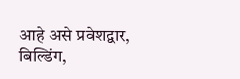आहे असे प्रवेशद्वार, बिल्डिंग,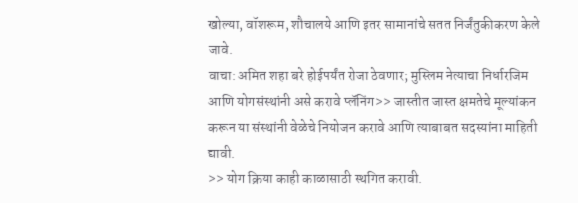खोल्या, वॉशरूम, शौचालये आणि इतर सामानांचे सतत निर्जंतुकीकरण केले जावे.
वाचा: अमित शहा बरे होईपर्यंत रोजा ठेवणार; मुस्लिम नेत्याचा निर्धारजिम आणि योगसंस्थांनी असे करावे प्लॅनिंग>> जास्तीत जास्त क्षमतेचे मूल्यांकन करून या संस्थांनी वेळेचे नियोजन करावे आणि त्याबाबत सदस्यांना माहिती द्यावी.
>> योग क्रिया काही काळासाठी स्थगित करावी.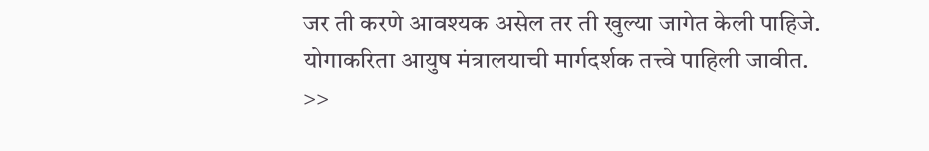जर ती करणे आवश्यक असेल तर ती खुल्या जागेत केली पाहिजे.
योगाकरिता आयुष मंत्रालयाची मार्गदर्शक तत्त्वे पाहिली जावीत.
>>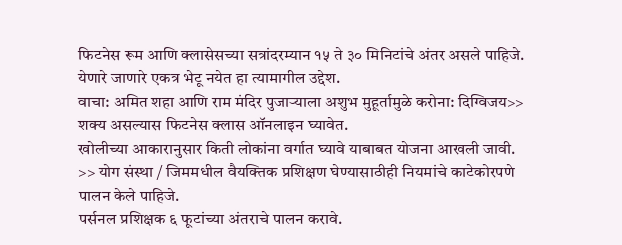फिटनेस रूम आणि क्लासेसच्या सत्रांदरम्यान १५ ते ३० मिनिटांचे अंतर असले पाहिजे.
येणारे जाणारे एकत्र भेटू नयेत हा त्यामागील उद्देश.
वाचा: अमित शहा आणि राम मंदिर पुजाऱ्याला अशुभ मुहूर्तामुळे करोना: दिग्विजय>> शक्य असल्यास फिटनेस क्लास ऑनलाइन घ्यावेत.
खोलीच्या आकारानुसार किती लोकांना वर्गात घ्यावे याबाबत योजना आखली जावी.
>> योग संस्था / जिममधील वैयक्तिक प्रशिक्षण घेण्यासाठीही नियमांचे काटेकोरपणे पालन केले पाहिजे.
पर्सनल प्रशिक्षक ६ फूटांच्या अंतराचे पालन करावे.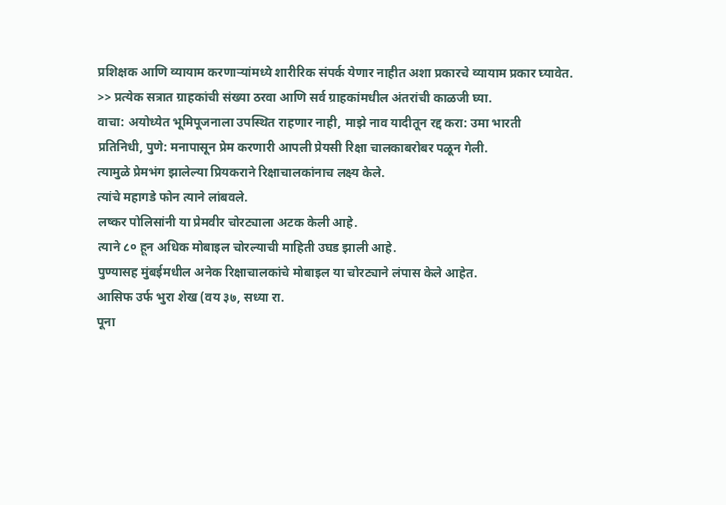प्रशिक्षक आणि व्यायाम करणाऱ्यांमध्ये शारीरिक संपर्क येणार नाहीत अशा प्रकारचे व्यायाम प्रकार घ्यावेत.
>> प्रत्येक सत्रात ग्राहकांची संख्या ठरवा आणि सर्व ग्राहकांमधील अंतरांची काळजी घ्या.
वाचा: अयोध्येत भूमिपूजनाला उपस्थित राहणार नाही, माझे नाव यादीतून रद्द करा: उमा भारती
प्रतिनिधी, पुणे: मनापासून प्रेम करणारी आपली प्रेयसी रिक्षा चालकाबरोबर पळून गेली.
त्यामुळे प्रेमभंग झालेल्या प्रियकराने रिक्षाचालकांनाच लक्ष्य केले.
त्यांचे महागडे फोन त्याने लांबवले.
लष्कर पोलिसांनी या प्रेमवीर चोरट्याला अटक केली आहे.
त्याने ८० हून अधिक मोबाइल चोरल्याची माहिती उघड झाली आहे.
पुण्यासह मुंबईमधील अनेक रिक्षाचालकांचे मोबाइल या चोरट्याने लंपास केले आहेत.
आसिफ उर्फ भुरा शेख (वय ३७, सध्या रा.
पूना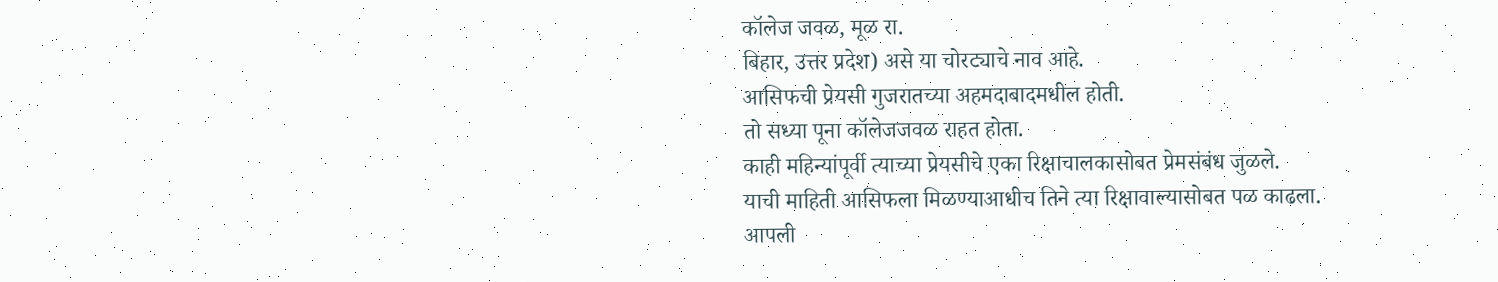कॉलेज जवळ, मूळ रा.
बिहार, उत्तर प्रदेश) असे या चोरट्याचे नाव आहे.
आसिफची प्रेयसी गुजरातच्या अहमदाबादमधील होती.
तो सध्या पूना कॉलेजजवळ राहत होता.
काही महिन्यांपूर्वी त्याच्या प्रेयसीचे एका रिक्षाचालकासोबत प्रेमसंबंध जुळले.
याची माहिती आसिफला मिळण्याआधीच तिने त्या रिक्षावाल्यासोबत पळ काढला.
आपली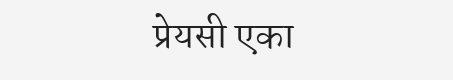प्रेयसी एका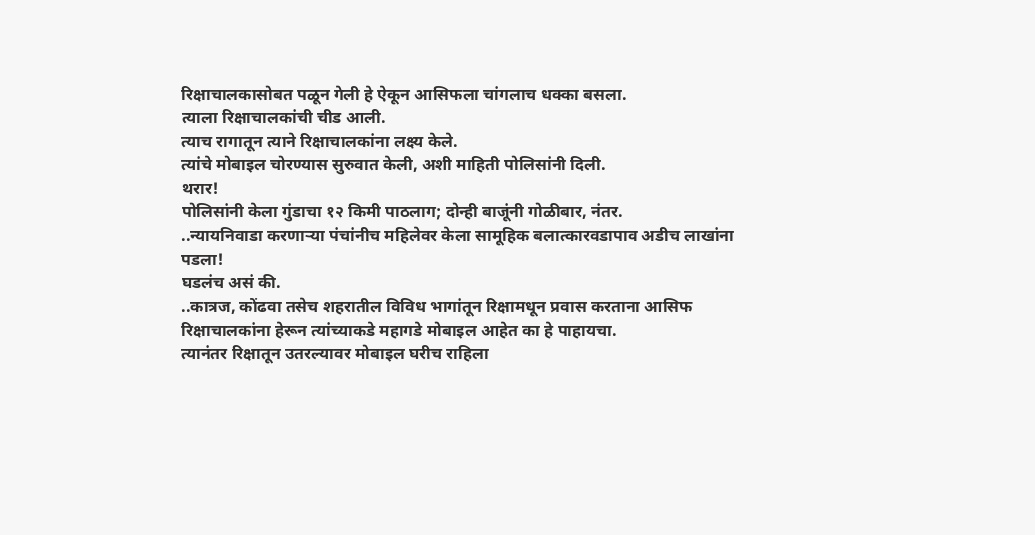रिक्षाचालकासोबत पळून गेली हे ऐकून आसिफला चांगलाच धक्का बसला.
त्याला रिक्षाचालकांची चीड आली.
त्याच रागातून त्याने रिक्षाचालकांना लक्ष्य केले.
त्यांचे मोबाइल चोरण्यास सुरुवात केली, अशी माहिती पोलिसांनी दिली.
थरार!
पोलिसांनी केला गुंडाचा १२ किमी पाठलाग; दोन्ही बाजूंनी गोळीबार, नंतर.
..न्यायनिवाडा करणाऱ्या पंचांनीच महिलेवर केला सामूहिक बलात्कारवडापाव अडीच लाखांना पडला!
घडलंच असं की.
..कात्रज, कोंढवा तसेच शहरातील विविध भागांतून रिक्षामधून प्रवास करताना आसिफ रिक्षाचालकांना हेरून त्यांच्याकडे महागडे मोबाइल आहेत का हे पाहायचा.
त्यानंतर रिक्षातून उतरल्यावर मोबाइल घरीच राहिला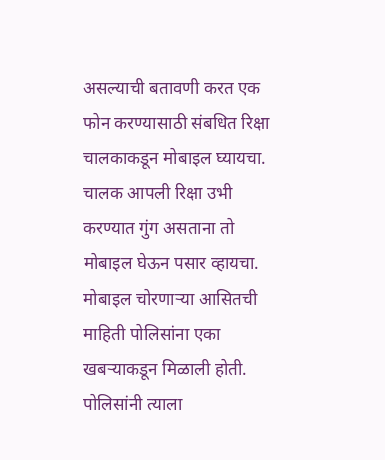असल्याची बतावणी करत एक फोन करण्यासाठी संबधित रिक्षा चालकाकडून मोबाइल घ्यायचा.
चालक आपली रिक्षा उभी करण्यात गुंग असताना तो मोबाइल घेऊन पसार व्हायचा.
मोबाइल चोरणाऱ्या आसितची माहिती पोलिसांना एका खबऱ्याकडून मिळाली होती.
पोलिसांनी त्याला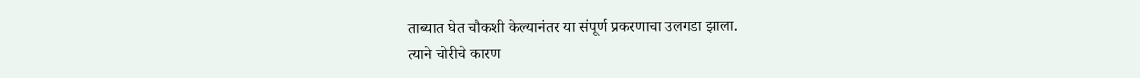ताब्यात घेत चौकशी केल्यानंतर या संपूर्ण प्रकरणाचा उलगडा झाला.
त्याने चोरीचे कारण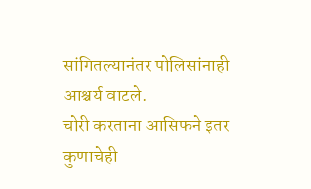सांगितल्यानंतर पोलिसांनाही आश्चर्य वाटले.
चोरी करताना आसिफने इतर कुणाचेही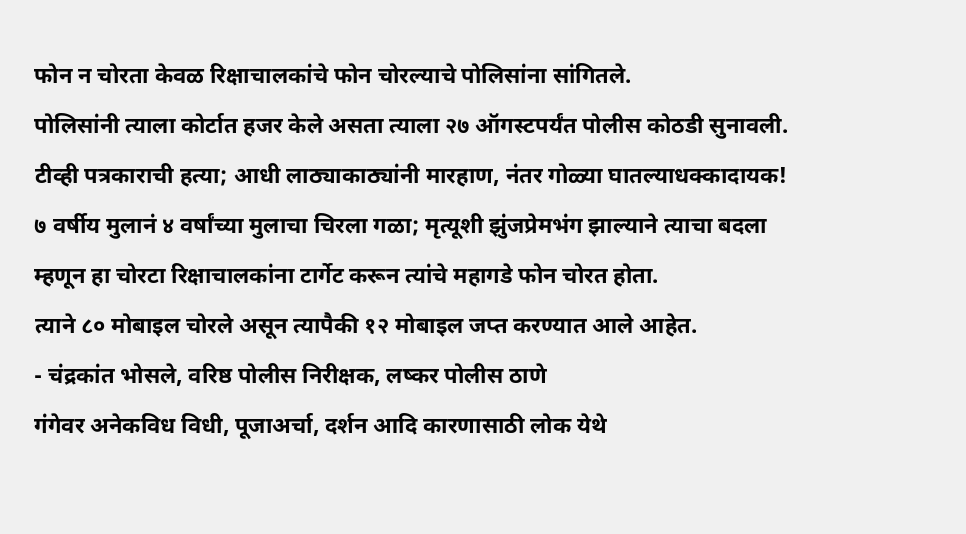फोन न चोरता केवळ रिक्षाचालकांचे फोन चोरल्याचे पोलिसांना सांगितले.
पोलिसांनी त्याला कोर्टात हजर केले असता त्याला २७ ऑगस्टपर्यंत पोलीस कोठडी सुनावली.
टीव्ही पत्रकाराची हत्या; आधी लाठ्याकाठ्यांनी मारहाण, नंतर गोळ्या घातल्याधक्कादायक!
७ वर्षीय मुलानं ४ वर्षांच्या मुलाचा चिरला गळा; मृत्यूशी झुंजप्रेमभंग झाल्याने त्याचा बदला म्हणून हा चोरटा रिक्षाचालकांना टार्गेट करून त्यांचे महागडे फोन चोरत होता.
त्याने ८० मोबाइल चोरले असून त्यापैकी १२ मोबाइल जप्त करण्यात आले आहेत.
- चंद्रकांत भोसले, वरिष्ठ पोलीस निरीक्षक, लष्कर पोलीस ठाणे
गंगेवर अनेकविध विधी, पूजाअर्चा, दर्शन आदि कारणासाठी लोक येथे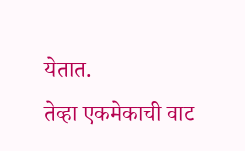येतात.
तेव्हा एकमेकाची वाट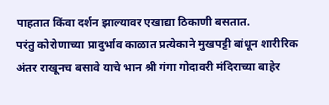पाहतात किंवा दर्शन झाल्यावर एखाद्या ठिकाणी बसतात.
परंतु कोरोणाच्या प्रादुर्भाव काळात प्रत्येकाने मुखपट्टी बांधून शारीरिक अंतर राखूनच बसावे याचे भान श्री गंगा गोदावरी मंदिराच्या बाहेर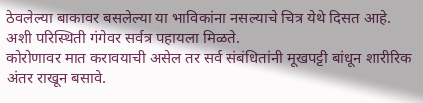ठेवलेल्या बाकावर बसलेल्या या भाविकांना नसल्याचे चित्र येथे दिसत आहे.
अशी परिस्थिती गंगेवर सर्वत्र पहायला मिळते.
कोरोणावर मात करावयाची असेल तर सर्व संबंधितांनी मूखपट्टी बांधून शारीरिक अंतर राखून बसावे.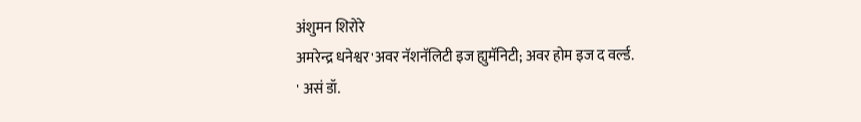अंशुमन शिरोरे
अमरेन्द्र धनेश्वर'अवर नॅशनॅलिटी इज ह्युमॅनिटी; अवर होम इज द वर्ल्ड.
' असं डॉ.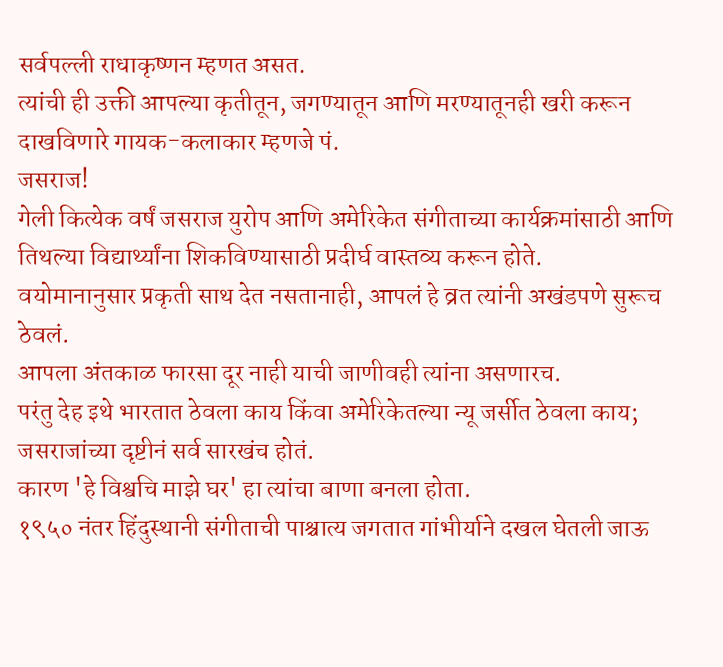सर्वपल्ली राधाकृष्णन म्हणत असत.
त्यांची ही उक्ती आपल्या कृतीतून, जगण्यातून आणि मरण्यातूनही खरी करून दाखविणारे गायक-कलाकार म्हणजे पं.
जसराज!
गेली कित्येक वर्षं जसराज युरोप आणि अमेरिकेत संगीताच्या कार्यक्रमांसाठी आणि तिथल्या विद्यार्थ्यांना शिकविण्यासाठी प्रदीर्घ वास्तव्य करून होते.
वयोमानानुसार प्रकृती साथ देत नसतानाही, आपलं हे व्रत त्यांनी अखंडपणे सुरूच ठेवलं.
आपला अंतकाळ फारसा दूर नाही याची जाणीवही त्यांना असणारच.
परंतु देह इथे भारतात ठेवला काय किंवा अमेरिकेतल्या न्यू जर्सीत ठेवला काय; जसराजांच्या दृष्टीनं सर्व सारखंच होतं.
कारण 'हे विश्वचि माझे घर' हा त्यांचा बाणा बनला होता.
१९५० नंतर हिंदुस्थानी संगीताची पाश्चात्य जगतात गांभीर्याने दखल घेतली जाऊ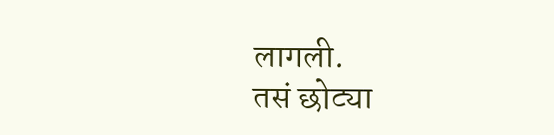लागली.
तसं छोट्या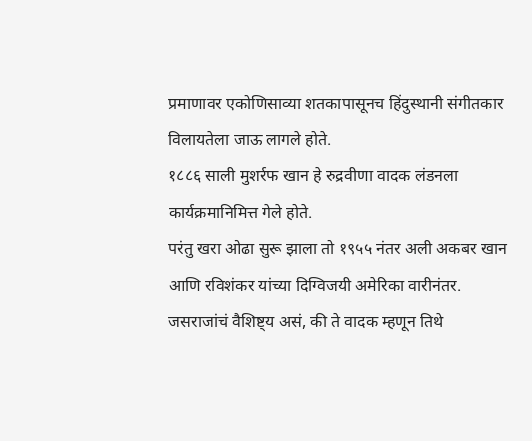प्रमाणावर एकोणिसाव्या शतकापासूनच हिंदुस्थानी संगीतकार विलायतेला जाऊ लागले होते.
१८८६ साली मुशर्रफ खान हे रुद्रवीणा वादक लंडनला कार्यक्रमानिमित्त गेले होते.
परंतु खरा ओढा सुरू झाला तो १९५५ नंतर अली अकबर खान आणि रविशंकर यांच्या दिग्विजयी अमेरिका वारीनंतर.
जसराजांचं वैशिष्ट्य असं, की ते वादक म्हणून तिथे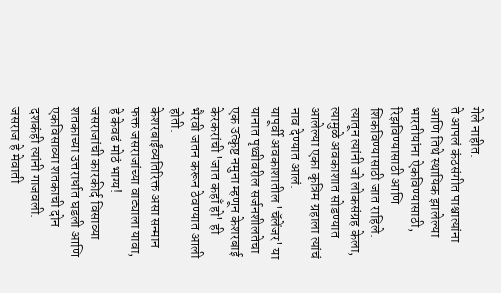गेले नाहीत.
ते आपलं कंठसंगीत पाश्चात्यांना आणि तिथे स्थायिक झालेल्या भारतीयांना ऐकविण्यासाठी, रिझविण्यासाठी आणि शिकविण्यासाठी जात राहिले.
त्यातून त्यांनी जो लोकसंग्रह केला, त्यामुळे अवकाशात सोडण्यात आलेल्या एका कृत्रिम ग्रहाला त्यांचं नाव देण्यात आलं.
यापूर्वी अवकाशातील 'चॅलेंजर' या यानात पृथ्वीवरील सर्जनशीलतेचा एक उत्कृष्ट नमुना म्हणून केशरबाई केरकरांची 'जात कहाँ हो' ही भैरवी जतन करून ठेवण्यात आली होती.
केशरबाईंव्यतिरिक्त असा सन्मान फक्त जसराजांच्या वाट्याला यावा, हे केवढं मोठं भाग्य!
जसराजांची कारकीर्द विसाव्या शतकाच्या उत्तरार्धात घडली आणि एकविसाव्या शतकाची दोन दशकंही त्यांनी गाजवली.
जसराज हे मेवाती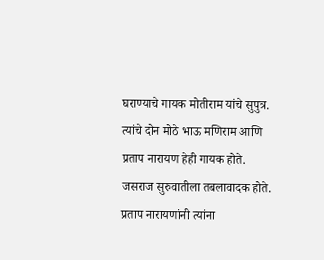घराण्याचे गायक मोतीराम यांचे सुपुत्र.
त्यांचे दोन मोठे भाऊ मणिराम आणि प्रताप नारायण हेही गायक होते.
जसराज सुरुवातीला तबलावादक होते.
प्रताप नारायणांनी त्यांना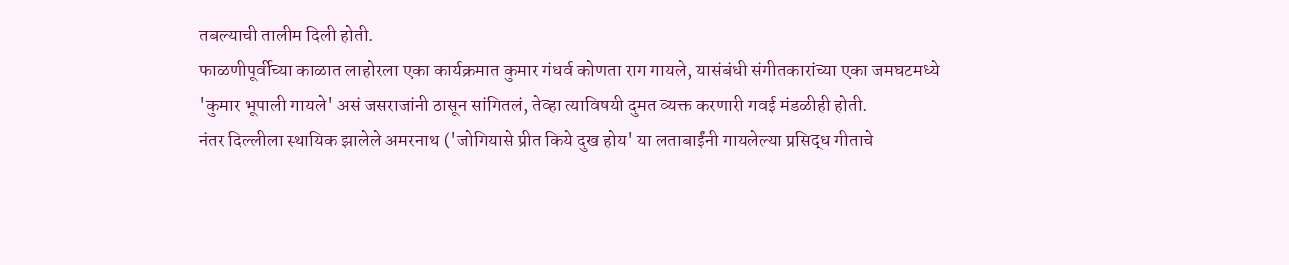तबल्याची तालीम दिली होती.
फाळणीपूर्वीच्या काळात लाहोरला एका कार्यक्रमात कुमार गंधर्व कोणता राग गायले, यासंबंधी संगीतकारांच्या एका जमघटमध्ये 'कुमार भूपाली गायले' असं जसराजांनी ठासून सांगितलं, तेव्हा त्याविषयी दुमत व्यक्त करणारी गवई मंडळीही होती.
नंतर दिल्लीला स्थायिक झालेले अमरनाथ ('जोगियासे प्रीत किये दुख होय' या लताबाईंनी गायलेल्या प्रसिद्ध गीताचे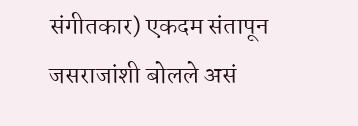संगीतकार) एकदम संतापून जसराजांशी बोलले असं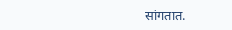सांगतात.